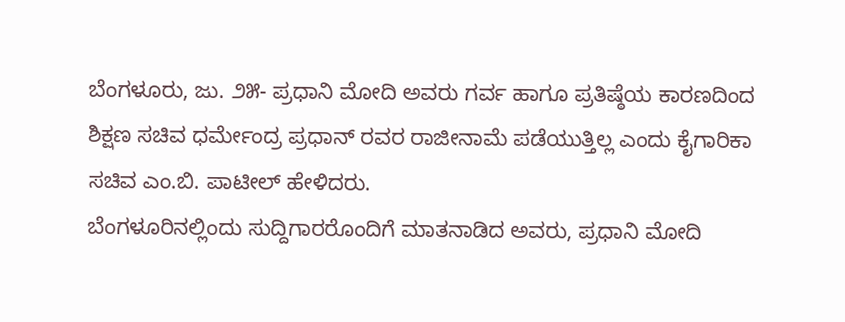ಬೆಂಗಳೂರು, ಜು. ೨೫- ಪ್ರಧಾನಿ ಮೋದಿ ಅವರು ಗರ್ವ ಹಾಗೂ ಪ್ರತಿಷ್ಠೆಯ ಕಾರಣದಿಂದ ಶಿಕ್ಷಣ ಸಚಿವ ಧರ್ಮೇಂದ್ರ ಪ್ರಧಾನ್ ರವರ ರಾಜೀನಾಮೆ ಪಡೆಯುತ್ತಿಲ್ಲ ಎಂದು ಕೈಗಾರಿಕಾ ಸಚಿವ ಎಂ.ಬಿ. ಪಾಟೀಲ್ ಹೇಳಿದರು.
ಬೆಂಗಳೂರಿನಲ್ಲಿಂದು ಸುದ್ದಿಗಾರರೊಂದಿಗೆ ಮಾತನಾಡಿದ ಅವರು, ಪ್ರಧಾನಿ ಮೋದಿ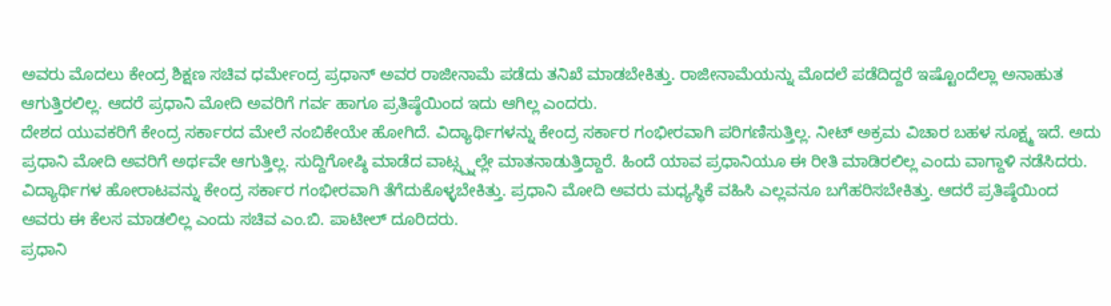ಅವರು ಮೊದಲು ಕೇಂದ್ರ ಶಿಕ್ಷಣ ಸಚಿವ ಧರ್ಮೇಂದ್ರ ಪ್ರಧಾನ್ ಅವರ ರಾಜೀನಾಮೆ ಪಡೆದು ತನಿಖೆ ಮಾಡಬೇಕಿತ್ತು. ರಾಜೀನಾಮೆಯನ್ನು ಮೊದಲೆ ಪಡೆದಿದ್ದರೆ ಇಷ್ಟೊಂದೆಲ್ಲಾ ಅನಾಹುತ ಆಗುತ್ತಿರಲಿಲ್ಲ. ಆದರೆ ಪ್ರಧಾನಿ ಮೋದಿ ಅವರಿಗೆ ಗರ್ವ ಹಾಗೂ ಪ್ರತಿಷ್ಠೆಯಿಂದ ಇದು ಆಗಿಲ್ಲ ಎಂದರು.
ದೇಶದ ಯುವಕರಿಗೆ ಕೇಂದ್ರ ಸರ್ಕಾರದ ಮೇಲೆ ನಂಬಿಕೇಯೇ ಹೋಗಿದೆ. ವಿದ್ಯಾರ್ಥಿಗಳನ್ನು ಕೇಂದ್ರ ಸರ್ಕಾರ ಗಂಭೀರವಾಗಿ ಪರಿಗಣಿಸುತ್ತಿಲ್ಲ. ನೀಟ್ ಅಕ್ರಮ ವಿಚಾರ ಬಹಳ ಸೂಕ್ಷ್ಮ ಇದೆ. ಅದು ಪ್ರಧಾನಿ ಮೋದಿ ಅವರಿಗೆ ಅರ್ಥವೇ ಆಗುತ್ತಿಲ್ಲ. ಸುದ್ದಿಗೋಷ್ಠಿ ಮಾಡೆದ ವಾಟ್ಸ್ಪ್ನಲ್ಲೇ ಮಾತನಾಡುತ್ತಿದ್ದಾರೆ. ಹಿಂದೆ ಯಾವ ಪ್ರಧಾನಿಯೂ ಈ ರೀತಿ ಮಾಡಿರಲಿಲ್ಲ ಎಂದು ವಾಗ್ದಾಳಿ ನಡೆಸಿದರು.
ವಿದ್ಯಾರ್ಥಿಗಳ ಹೋರಾಟವನ್ನು ಕೇಂದ್ರ ಸರ್ಕಾರ ಗಂಭೀರವಾಗಿ ತೆಗೆದುಕೊಳ್ಳಬೇಕಿತ್ತು. ಪ್ರಧಾನಿ ಮೋದಿ ಅವರು ಮಧ್ಯಸ್ಥಿಕೆ ವಹಿಸಿ ಎಲ್ಲವನೂ ಬಗೆಹರಿಸಬೇಕಿತ್ತು. ಆದರೆ ಪ್ರತಿಷ್ಠೆಯಿಂದ ಅವರು ಈ ಕೆಲಸ ಮಾಡಲಿಲ್ಲ ಎಂದು ಸಚಿವ ಎಂ.ಬಿ. ಪಾಟೀಲ್ ದೂರಿದರು.
ಪ್ರಧಾನಿ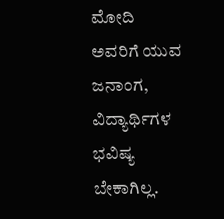ಮೋದಿ ಅವರಿಗೆ ಯುವ ಜನಾಂಗ, ವಿದ್ಯಾರ್ಥಿಗಳ ಭವಿಷ್ಯ ಬೇಕಾಗಿಲ್ಲ.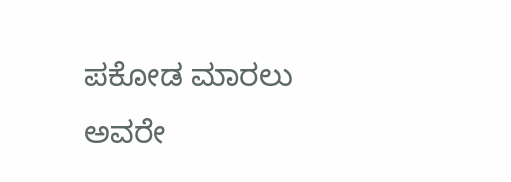ಪಕೋಡ ಮಾರಲು ಅವರೇ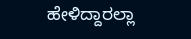ಹೇಳಿದ್ದಾರಲ್ಲಾ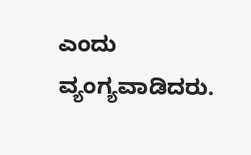ಎಂದು ವ್ಯಂಗ್ಯವಾಡಿದರು.